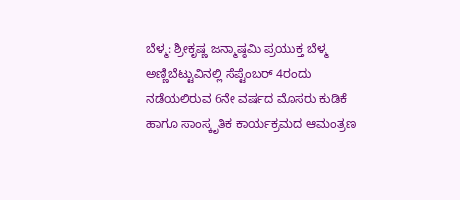ಬೆಳ್ಮ: ಶ್ರೀಕೃಷ್ಣ ಜನ್ಮಾಷ್ಠಮಿ ಪ್ರಯುಕ್ತ ಬೆಳ್ಮ ಅಣ್ಣಿಬೆಟ್ಟುವಿನಲ್ಲಿ ಸೆಪ್ಟೆಂಬರ್ 4ರಂದು ನಡೆಯಲಿರುವ 6ನೇ ವರ್ಷದ ಮೊಸರು ಕುಡಿಕೆ ಹಾಗೂ ಸಾಂಸ್ಕೃತಿಕ ಕಾರ್ಯಕ್ರಮದ ಆಮಂತ್ರಣ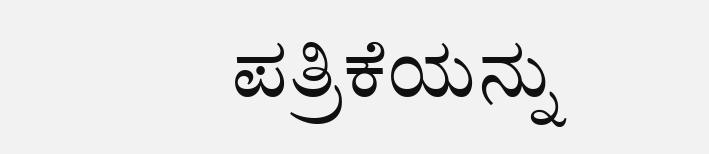ಪತ್ರಿಕೆಯನ್ನು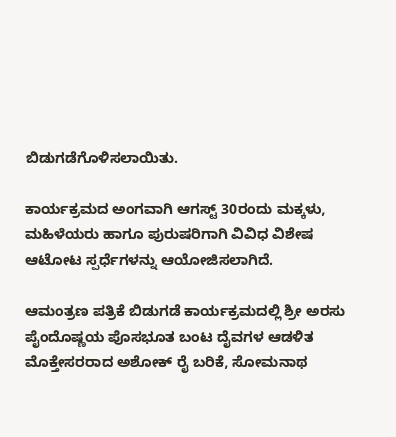ಬಿಡುಗಡೆಗೊಳಿಸಲಾಯಿತು.

ಕಾರ್ಯಕ್ರಮದ ಅಂಗವಾಗಿ ಆಗಸ್ಟ್ 30ರಂದು ಮಕ್ಕಳು, ಮಹಿಳೆಯರು ಹಾಗೂ ಪುರುಷರಿಗಾಗಿ ವಿವಿಧ ವಿಶೇಷ ಆಟೋಟ ಸ್ಪರ್ಧೆಗಳನ್ನು ಆಯೋಜಿಸಲಾಗಿದೆ.

ಆಮಂತ್ರಣ ಪತ್ರಿಕೆ ಬಿಡುಗಡೆ ಕಾರ್ಯಕ್ರಮದಲ್ಲಿ ಶ್ರೀ ಅರಸು ಪೈಂದೊಷ್ಣಯ ಪೊಸಭೂತ ಬಂಟ ದೈವಗಳ ಆಡಳಿತ ಮೊಕ್ತೇಸರರಾದ ಅಶೋಕ್ ರೈ ಬರಿಕೆ, ಸೋಮನಾಥ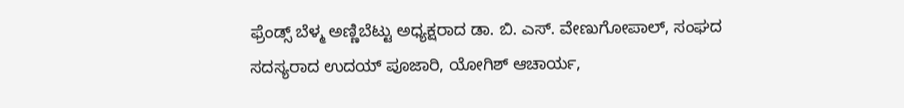ಫ್ರೆಂಡ್ಸ್ ಬೆಳ್ಮ ಅಣ್ಣಿಬೆಟ್ಟು ಅಧ್ಯಕ್ಷರಾದ ಡಾ. ಬಿ. ಎಸ್. ವೇಣುಗೋಪಾಲ್, ಸಂಘದ ಸದಸ್ಯರಾದ ಉದಯ್ ಪೂಜಾರಿ, ಯೋಗಿಶ್ ಆಚಾರ್ಯ,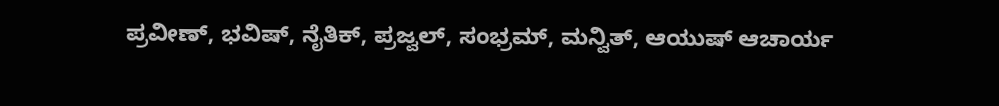ಪ್ರವೀಣ್, ಭವಿಷ್, ನೈತಿಕ್, ಪ್ರಜ್ವಲ್, ಸಂಭ್ರಮ್, ಮನ್ವಿತ್, ಆಯುಷ್ ಆಚಾರ್ಯ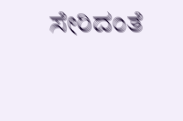ಸೇರಿದಂತೆ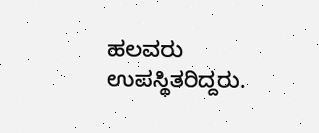ಹಲವರು ಉಪಸ್ಥಿತರಿದ್ದರು.